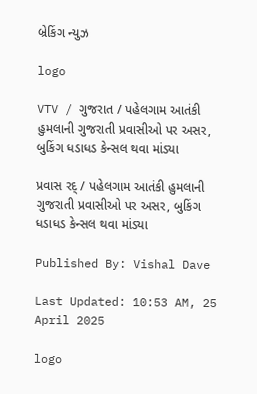બ્રેકિંગ ન્યુઝ

logo

VTV / ગુજરાત / પહેલગામ આતંકી હુમલાની ગુજરાતી પ્રવાસીઓ પર અસર, બુકિંગ ધડાધડ કેન્સલ થવા માંડ્યા

પ્રવાસ રદ્ / પહેલગામ આતંકી હુમલાની ગુજરાતી પ્રવાસીઓ પર અસર, બુકિંગ ધડાધડ કેન્સલ થવા માંડ્યા

Published By: Vishal Dave

Last Updated: 10:53 AM, 25 April 2025

logo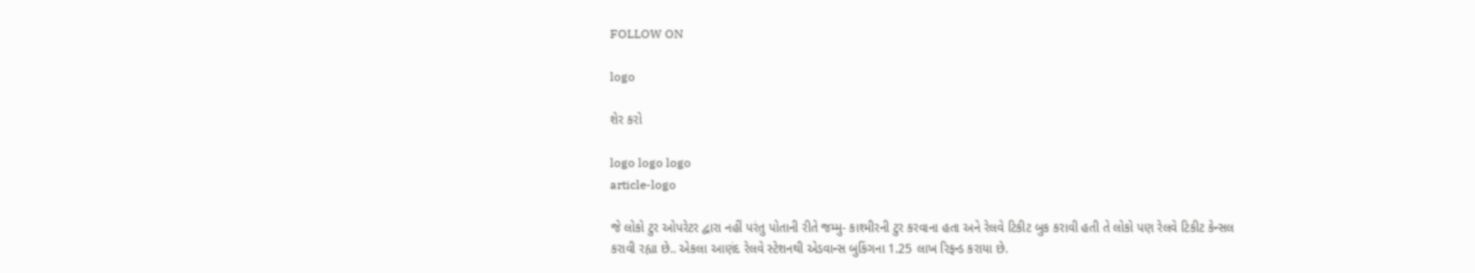FOLLOW ON

logo

શેર કરો

logo logo logo
article-logo

જે લોકો ટુર ઓપરેટર દ્વારા નહીં પરંતુ પોતાની રીતે જમ્મુ- કાશ્મીરની ટુર કરવાના હતા અને રેલવે ટિકીટ બુક કરાવી હતી તે લોકો પણ રેલવે ટિકીટ કેન્સલ કરાવી રહ્યા છે.. એકલા આણંદ રેલવે સ્ટેશનથી એડવાન્સ બુકિંગના 1.25 લાખ રિફન્ડ કરાયા છે.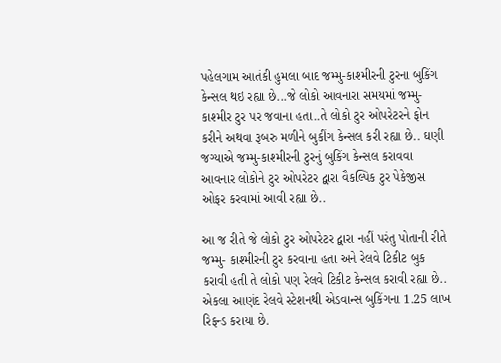પહેલગામ આતંકી હુમલા બાદ જમ્મુ-કાશ્મીરની ટુરના બુકિંગ કેન્સલ થઇ રહ્યા છે...જે લોકો આવનારા સમયમાં જમ્મુ-કાશ્મીર ટુર પર જવાના હતા..તે લોકો ટુર ઓપરેટરને ફોન કરીને અથવા રૂબરુ મળીને બુકીંગ કેન્સલ કરી રહ્યા છે.. ઘણી જગ્યાએ જમ્મુ-કાશ્મીરની ટુરનું બુકિંગ કેન્સલ કરાવવા આવનાર લોકોને ટુર ઓપરેટર દ્વારા વૈકલ્પિક ટુર પેકેજીસ ઓફર કરવામાં આવી રહ્યા છે..

આ જ રીતે જે લોકો ટુર ઓપરેટર દ્વારા નહીં પરંતુ પોતાની રીતે જમ્મુ- કાશ્મીરની ટુર કરવાના હતા અને રેલવે ટિકીટ બુક કરાવી હતી તે લોકો પણ રેલવે ટિકીટ કેન્સલ કરાવી રહ્યા છે.. એકલા આણંદ રેલવે સ્ટેશનથી એડવાન્સ બુકિંગના 1.25 લાખ રિફન્ડ કરાયા છે.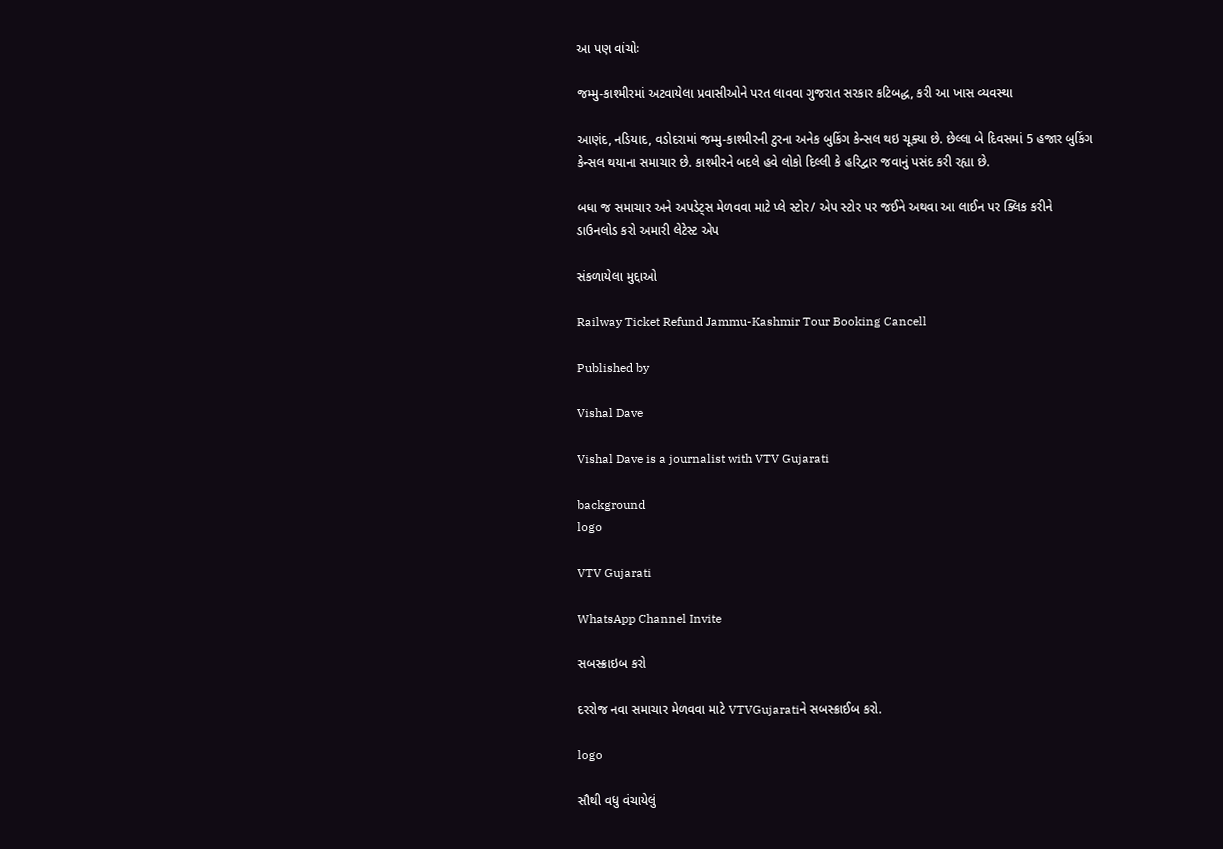આ પણ વાંચોઃ

જમ્મુ-કાશ્મીરમાં અટવાયેલા પ્રવાસીઓને પરત લાવવા ગુજરાત સરકાર કટિબદ્ધ, કરી આ ખાસ વ્યવસ્થા

આણંદ, નડિયાદ, વડોદરામાં જમ્મુ-કાશ્મીરની ટુરના અનેક બુકિંગ કેન્સલ થઇ ચૂક્યા છે. છેલ્લા બે દિવસમાં 5 હજાર બુકિંગ કેન્સલ થયાના સમાચાર છે. કાશ્મીરને બદલે હવે લોકો દિલ્લી કે હરિદ્વાર જવાનું પસંદ કરી રહ્યા છે.

બધા જ સમાચાર અને અપડેટ્સ મેળવવા માટે પ્લે સ્ટોર/ એપ સ્ટોર પર જઈને અથવા આ લાઈન પર ક્લિક કરીને ડાઉનલોડ કરો અમારી લેટેસ્ટ એપ

સંકળાયેલા મુદ્દાઓ

Railway Ticket Refund Jammu-Kashmir Tour Booking Cancell

Published by

Vishal Dave

Vishal Dave is a journalist with VTV Gujarati

background
logo

VTV Gujarati

WhatsApp Channel Invite

સબસ્ક્રાઇબ કરો

દરરોજ નવા સમાચાર મેળવવા માટે VTVGujaratiને સબસ્ક્રાઈબ કરો.

logo

સૌથી વધુ વંચાયેલું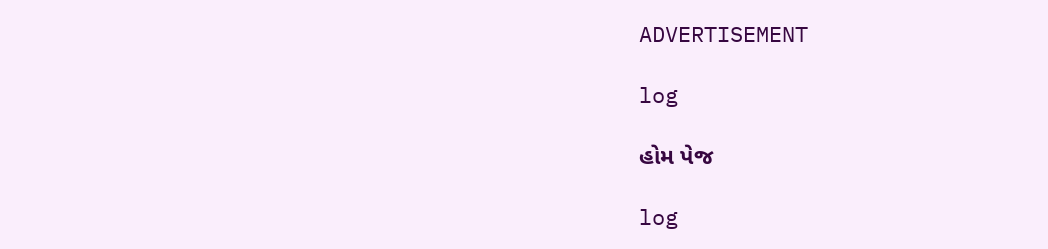ADVERTISEMENT

log

હોમ પેજ

log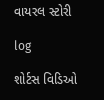વાયરલ સ્ટોરી

log

શોર્ટસ વિડિઓ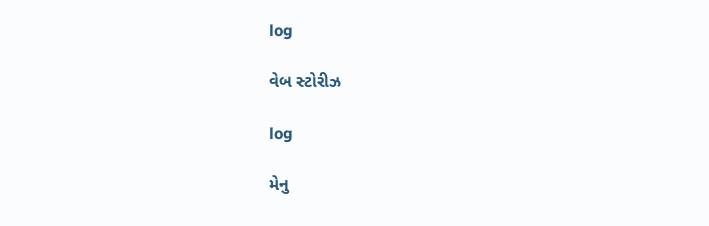log

વેબ સ્ટોરીઝ

log

મેનુ